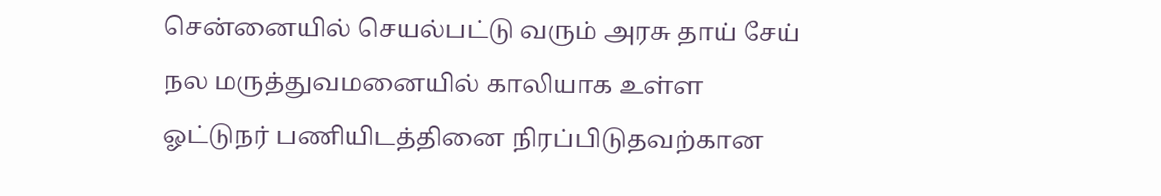சென்னையில் செயல்பட்டு வரும் அரசு தாய் சேய் நல மருத்துவமனையில் காலியாக உள்ள ஓட்டுநர் பணியிடத்தினை நிரப்பிடுதவற்கான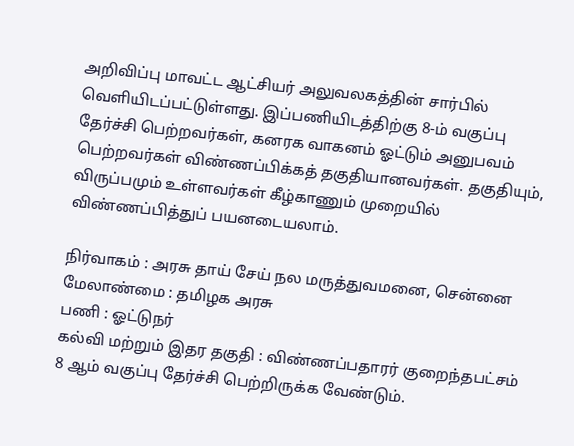அறிவிப்பு மாவட்ட ஆட்சியர் அலுவலகத்தின் சார்பில் வெளியிடப்பட்டுள்ளது. இப்பணியிடத்திற்கு 8-ம் வகுப்பு தேர்ச்சி பெற்றவர்கள், கனரக வாகனம் ஓட்டும் அனுபவம் பெற்றவர்கள் விண்ணப்பிக்கத் தகுதியானவர்கள். தகுதியும், விருப்பமும் உள்ளவர்கள் கீழ்காணும் முறையில் விண்ணப்பித்துப் பயனடையலாம்.

நிர்வாகம் : அரசு தாய் சேய் நல மருத்துவமனை, சென்னை
மேலாண்மை : தமிழக அரசு
பணி : ஓட்டுநர்
கல்வி மற்றும் இதர தகுதி : விண்ணப்பதாரர் குறைந்தபட்சம் 8 ஆம் வகுப்பு தேர்ச்சி பெற்றிருக்க வேண்டும்.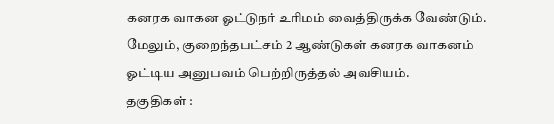கனரக வாகன ஓட்டுநர் உரிமம் வைத்திருக்க வேண்டும். மேலும், குறைந்தபட்சம் 2 ஆண்டுகள் கனரக வாகனம் ஓட்டிய அனுபவம் பெற்றிருத்தல் அவசியம்.
தகுதிகள் :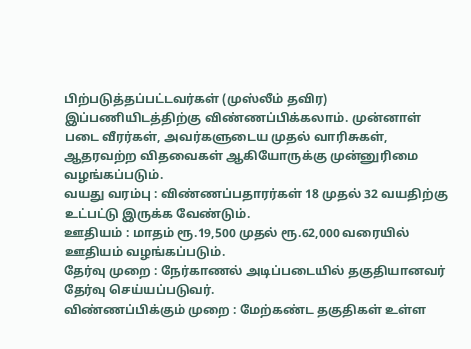பிற்படுத்தப்பட்டவர்கள் (முஸ்லீம் தவிர) இப்பணியிடத்திற்கு விண்ணப்பிக்கலாம். முன்னாள் படை வீரர்கள், அவர்களுடைய முதல் வாரிசுகள், ஆதரவற்ற விதவைகள் ஆகியோருக்கு முன்னுரிமை வழங்கப்படும்.
வயது வரம்பு : விண்ணப்பதாரர்கள் 18 முதல் 32 வயதிற்கு உட்பட்டு இருக்க வேண்டும்.
ஊதியம் : மாதம் ரூ.19,500 முதல் ரூ.62,000 வரையில் ஊதியம் வழங்கப்படும்.
தேர்வு முறை : நேர்காணல் அடிப்படையில் தகுதியானவர் தேர்வு செய்யப்படுவர்.
விண்ணப்பிக்கும் முறை : மேற்கண்ட தகுதிகள் உள்ள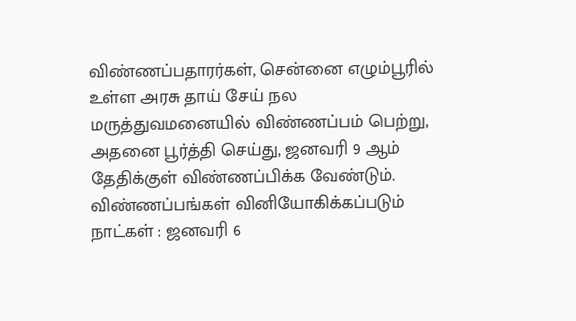விண்ணப்பதாரர்கள், சென்னை எழும்பூரில் உள்ள அரசு தாய் சேய் நல மருத்துவமனையில் விண்ணப்பம் பெற்று, அதனை பூர்த்தி செய்து, ஜனவரி 9 ஆம் தேதிக்குள் விண்ணப்பிக்க வேண்டும்.
விண்ணப்பங்கள் வினியோகிக்கப்படும் நாட்கள் : ஜனவரி 6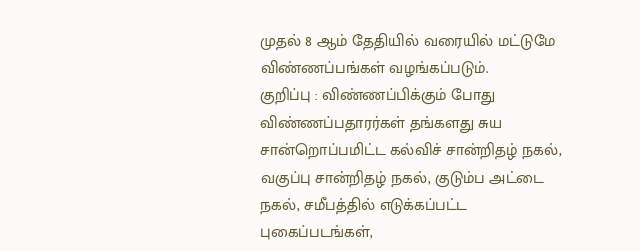முதல் 8 ஆம் தேதியில் வரையில் மட்டுமே விண்ணப்பங்கள் வழங்கப்படும்.
குறிப்பு : விண்ணப்பிக்கும் போது விண்ணப்பதாரர்கள் தங்களது சுய சான்றொப்பமிட்ட கல்விச் சான்றிதழ் நகல், வகுப்பு சான்றிதழ் நகல், குடும்ப அட்டை நகல், சமீபத்தில் எடுக்கப்பட்ட புகைப்படங்கள்,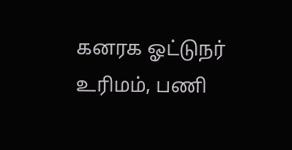கனரக ஓட்டுநர் உரிமம், பணி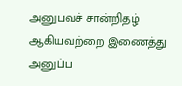அனுபவச் சான்றிதழ் ஆகியவற்றை இணைத்து அனுப்ப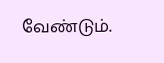வேண்டும்.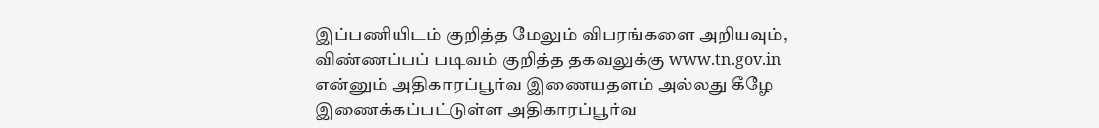இப்பணியிடம் குறித்த மேலும் விபரங்களை அறியவும், விண்ணப்பப் படிவம் குறித்த தகவலுக்கு www.tn.gov.in என்னும் அதிகாரப்பூர்வ இணையதளம் அல்லது கீழே இணைக்கப்பட்டுள்ள அதிகாரப்பூர்வ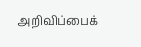அறிவிப்பைக்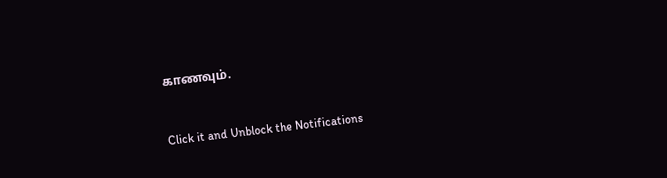காணவும்.


Click it and Unblock the Notifications